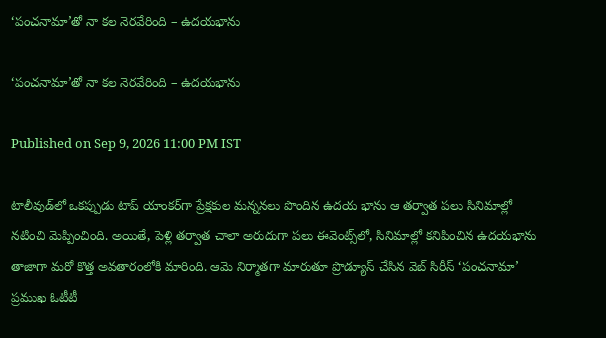‘పంచనామా’తో నా కల నెరవేరింది – ఉదయభాను

‘పంచనామా’తో నా కల నెరవేరింది – ఉదయభాను

Published on Sep 9, 2026 11:00 PM IST

టాలీవుడ్‌లో ఒకప్పుడు టాప్ యాంకర్‌గా ప్రేక్షకుల మన్ననలు పొందిన ఉదయ భాను ఆ తర్వాత పలు సినిమాల్లో నటించి మెప్పించింది. అయితే, పెళ్లి తర్వాత చాలా అరుదుగా పలు ఈవెంట్స్‌లో, సినిమాల్లో కనిపించిన ఉదయభాను తాజాగా మరో కొత్త అవతారంలోకి మారింది. ఆమె నిర్మాతగా మారుతూ ప్రొడ్యూస్ చేసిన వెబ్ సిరీస్ ‘పంచనామా’ ప్రముఖ ఓటీటీ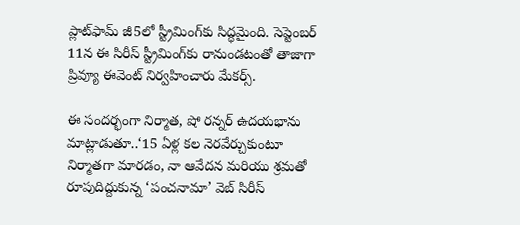ప్లాట్‌ఫామ్ జీ5లో స్ట్రీమింగ్‌కు సిద్ధమైంది. సెప్టెంబర్ 11న ఈ సిరీస్ స్ట్రీమింగ్‌కు రానుండటంతో తాజాగా ప్రివ్యూ ఈవెంట్ నిర్వహించారు మేకర్స్.

ఈ సందర్భంగా నిర్మాత, షో రన్నర్ ఉదయభాను మాట్లాడుతూ..‘15 ఏళ్ల కల నెరవేర్చుకుంటూ నిర్మాతగా మారడం, నా ఆవేదన మరియు శ్రమతో రూపుదిద్దుకున్న ‘పంచనామా’ వెబ్ సిరీస్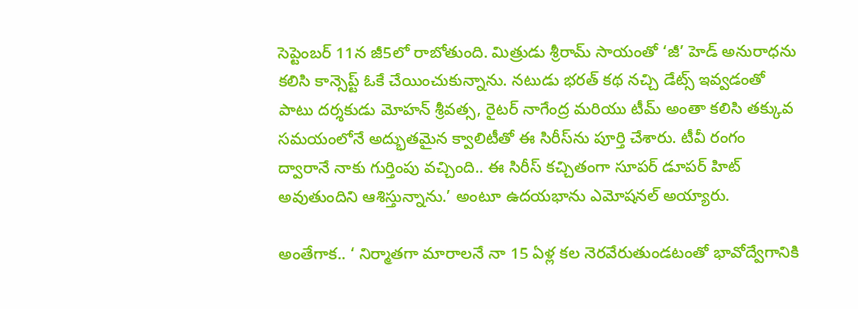సెప్టెంబర్ 11న జీ5లో రాబోతుంది. మిత్రుడు శ్రీరామ్ సాయంతో ‘జీ’ హెడ్ అనురాధను కలిసి కాన్సెప్ట్ ఓకే చేయించుకున్నాను. నటుడు భరత్ కథ నచ్చి డేట్స్ ఇవ్వడంతో పాటు దర్శకుడు మోహన్ శ్రీవత్స, రైటర్ నాగేంద్ర మరియు టీమ్ అంతా కలిసి తక్కువ సమయంలోనే అద్భుతమైన క్వాలిటీతో ఈ సిరీస్‌ను పూర్తి చేశారు. టీవీ రంగం ద్వారానే నాకు గుర్తింపు వచ్చింది.. ఈ సిరీస్ కచ్చితంగా సూపర్ డూపర్ హిట్ అవుతుందిని ఆశిస్తున్నాను.’ అంటూ ఉదయభాను ఎమోషనల్ అయ్యారు.

అంతేగాక.. ‘ నిర్మాతగా మారాలనే నా 15 ఏళ్ల కల నెరవేరుతుండటంతో భావోద్వేగానికి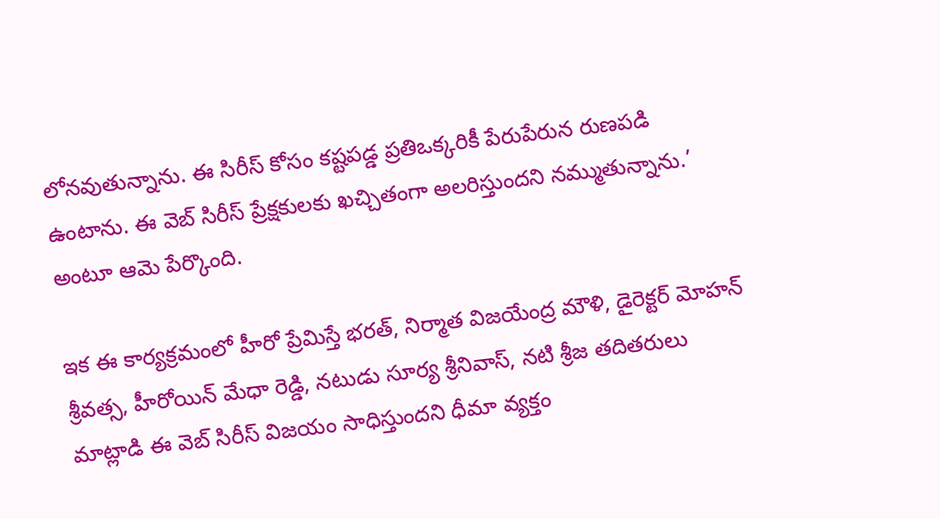లోనవుతున్నాను. ఈ సిరీస్ కోసం కష్టపడ్డ ప్రతిఒక్కరికీ పేరుపేరున రుణపడి ఉంటాను. ఈ వెబ్ సిరీస్ ప్రేక్షకులకు ఖచ్చితంగా అలరిస్తుందని నమ్ముతున్నాను.’ అంటూ ఆమె పేర్కొంది.

ఇక ఈ కార్యక్రమంలో హీరో ప్రేమిస్తే భరత్, నిర్మాత విజయేంద్ర మౌళి, డైరెక్టర్ మోహన్ శ్రీవత్స, హీరోయిన్ మేధా రెడ్డి, నటుడు సూర్య శ్రీనివాస్, నటి శ్రీజ తదితరులు మాట్లాడి ఈ వెబ్ సిరీస్ విజయం సాధిస్తుందని ధీమా వ్యక్తం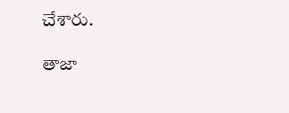చేశారు.

తాజా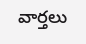వార్తలు